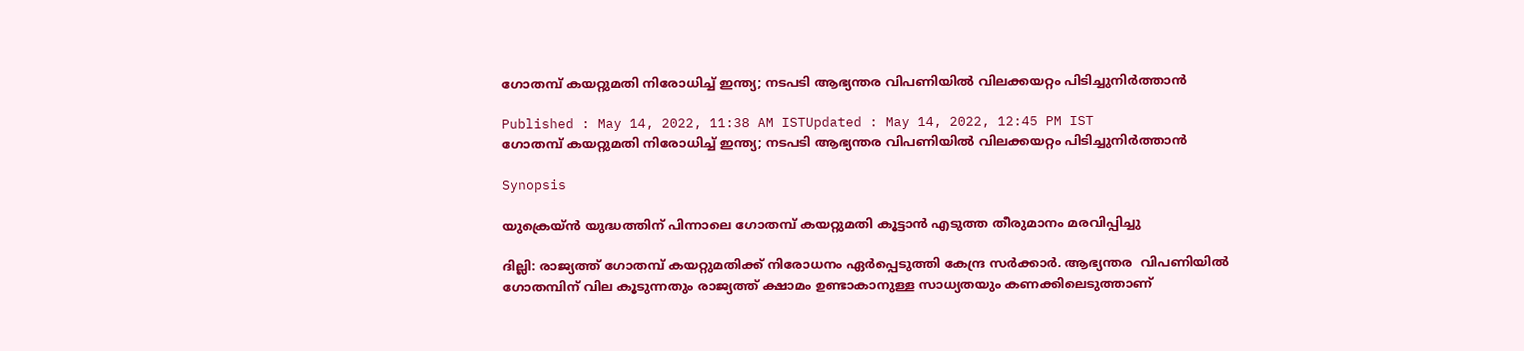ഗോതമ്പ് കയറ്റുമതി നിരോധിച്ച് ഇന്ത്യ; നടപടി ആഭ്യന്തര വിപണിയിൽ വിലക്കയറ്റം പിടിച്ചുനിർത്താൻ

Published : May 14, 2022, 11:38 AM ISTUpdated : May 14, 2022, 12:45 PM IST
ഗോതമ്പ് കയറ്റുമതി നിരോധിച്ച് ഇന്ത്യ; നടപടി ആഭ്യന്തര വിപണിയിൽ വിലക്കയറ്റം പിടിച്ചുനിർത്താൻ

Synopsis

യുക്രെയ്ൻ യുദ്ധത്തിന് പിന്നാലെ ഗോതമ്പ് കയറ്റുമതി കൂട്ടാൻ എടുത്ത തീരുമാനം മരവിപ്പിച്ചു

ദില്ലി: രാജ്യത്ത് ഗോതമ്പ് കയറ്റുമതിക്ക് നിരോധനം ഏർപ്പെടുത്തി കേന്ദ്ര സർക്കാർ. ആഭ്യന്തര  വിപണിയിൽ ഗോതമ്പിന് വില കൂടുന്നതും രാജ്യത്ത് ക്ഷാമം ഉണ്ടാകാനുള്ള സാധ്യതയും കണക്കിലെടുത്താണ്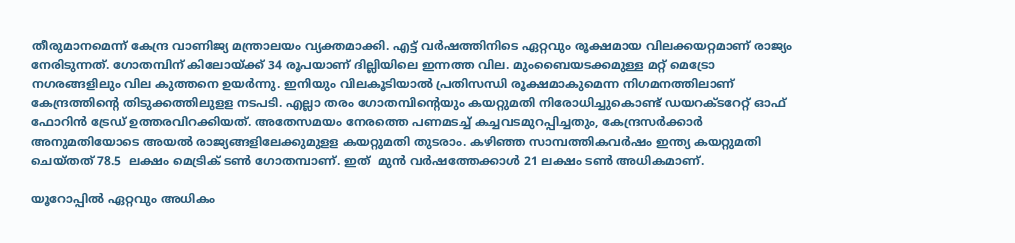തീരുമാനമെന്ന് കേന്ദ്ര വാണിജ്യ മന്ത്രാലയം വ്യക്തമാക്കി. എട്ട് വർഷത്തിനിടെ ഏറ്റവും രൂക്ഷമായ വിലക്കയറ്റമാണ് രാജ്യം നേരിടുന്നത്. ഗോതമ്പിന് കിലോയ്ക്ക് 34 രൂപയാണ് ദില്ലിയിലെ ഇന്നത്ത വില. മുംബൈയടക്കമുള്ള മറ്റ് മെട്രോ നഗരങ്ങളിലും വില കുത്തനെ ഉയർന്നു. ഇനിയും വിലകൂടിയാല്‍ പ്രതിസന്ധി രൂക്ഷമാകുമെന്ന നിഗമനത്തിലാണ് കേന്ദ്രത്തിന്‍റെ തിടുക്കത്തിലുളള നടപടി. എല്ലാ തരം ഗോതമ്പിന്‍റെയും കയറ്റുമതി നിരോധിച്ചുകൊണ്ട് ഡയറക്ടറേറ്റ് ഓഫ് ഫോറിന്‍ ട്രേഡ് ഉത്തരവിറക്കിയത്. അതേസമയം നേരത്തെ പണമടച്ച് കച്ചവടമുറപ്പിച്ചതും, കേന്ദ്രസർക്കാർ അനുമതിയോടെ അയല്‍ രാജ്യങ്ങളിലേക്കുമുളള കയറ്റുമതി തുടരാം. കഴിഞ്ഞ സാമ്പത്തികവർഷം ഇന്ത്യ കയറ്റുമതി ചെയ്തത് 78.5  ലക്ഷം മെട്രിക് ടൺ ഗോതമ്പാണ്. ഇത്  മുൻ വർഷത്തേക്കാൾ 21 ലക്ഷം ടൺ അധികമാണ്.

യൂറോപ്പിൽ ഏറ്റവും അധികം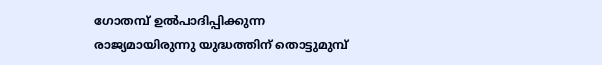ഗോതമ്പ് ഉൽപാദിപ്പിക്കുന്ന രാജ്യമായിരുന്നു യുദ്ധത്തിന് തൊട്ടുമുമ്പ്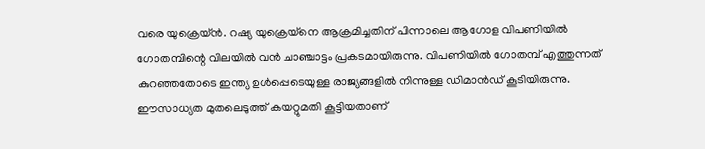വരെ യുക്രെയ്ൻ. റഷ്യ യുക്രെയ്നെ ആക്രമിച്ചതിന് പിന്നാലെ ആഗോള വിപണിയിൽ ഗോതമ്പിന്റെ വിലയിൽ വൻ ചാഞ്ചാട്ടം പ്രകടമായിരുന്നു. വിപണിയിൽ ഗോതമ്പ് എത്തുന്നത് കുറഞ്ഞതോടെ ഇന്ത്യ ഉൾപ്പെടെയുള്ള രാജ്യങ്ങളിൽ നിന്നുള്ള ഡിമാൻഡ് കൂടിയിരുന്നു. ഈസാധ്യത മുതലെടുത്ത് കയറ്റുമതി കൂട്ടിയതാണ്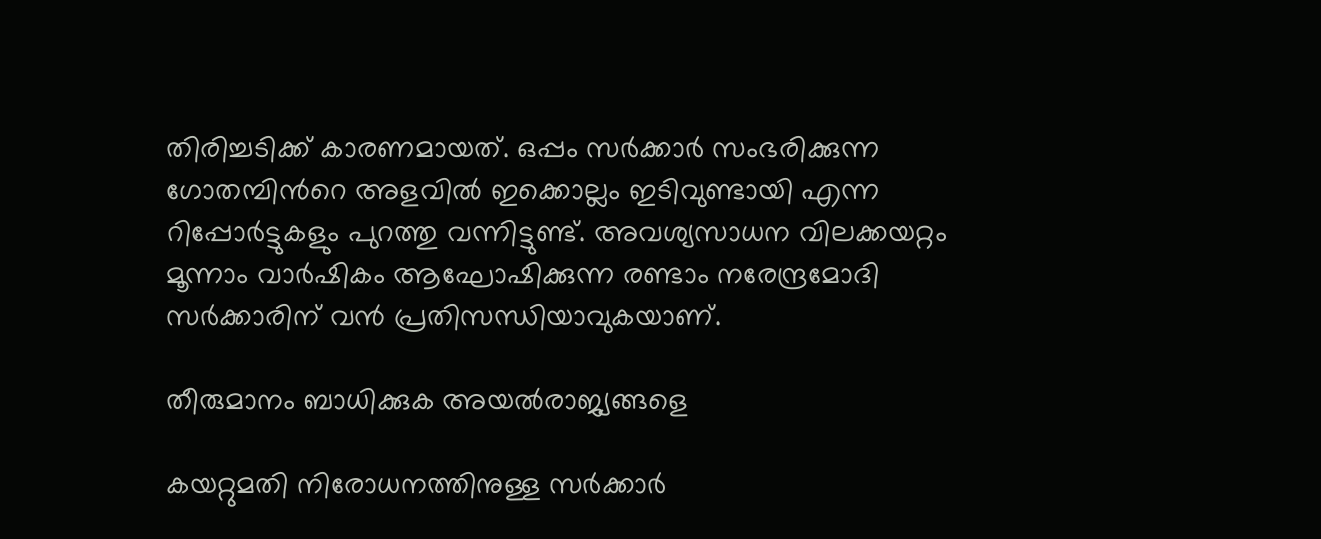തിരിച്ചടിക്ക് കാരണമായത്. ഒപ്പം സർക്കാർ സംഭരിക്കുന്ന ഗോതമ്പിൻറെ അളവിൽ ഇക്കൊല്ലം ഇടിവുണ്ടായി എന്ന റിപ്പോർട്ടുകളും പുറത്തു വന്നിട്ടുണ്ട്. അവശ്യസാധന വിലക്കയറ്റം  മൂന്നാം വാർഷികം ആഘോഷിക്കുന്ന രണ്ടാം നരേന്ദ്രമോദി സർക്കാരിന് വൻ പ്രതിസന്ധിയാവുകയാണ്.

തീരുമാനം ബാധിക്കുക അയൽരാജ്യങ്ങളെ

കയറ്റുമതി നിരോധനത്തിനുള്ള സർക്കാർ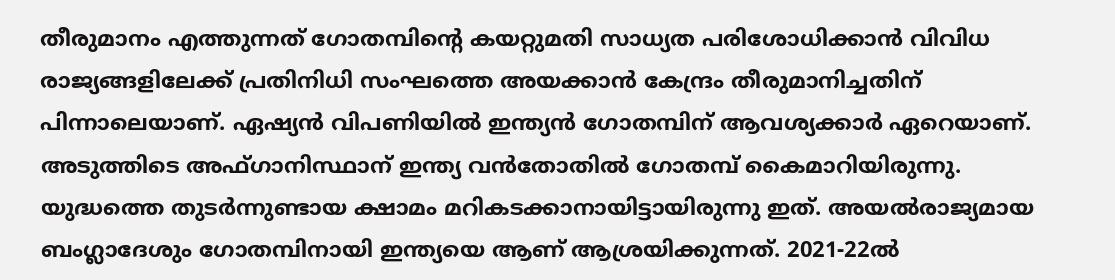തീരുമാനം എത്തുന്നത് ഗോതമ്പിന്റെ കയറ്റുമതി സാധ്യത പരിശോധിക്കാൻ വിവിധ രാജ്യങ്ങളിലേക്ക് പ്രതിനിധി സംഘത്തെ അയക്കാൻ കേന്ദ്രം തീരുമാനിച്ചതിന് പിന്നാലെയാണ്. ഏഷ്യൻ വിപണിയിൽ ഇന്ത്യൻ ഗോതമ്പിന് ആവശ്യക്കാർ ഏറെയാണ്. അടുത്തിടെ അഫ്‍ഗാനിസ്ഥാന് ഇന്ത്യ വൻതോതിൽ ഗോതമ്പ് കൈമാറിയിരുന്നു. യുദ്ധത്തെ തുടർന്നുണ്ടായ ക്ഷാമം മറികടക്കാനായിട്ടായിരുന്നു ഇത്. അയൽരാജ്യമായ ബംഗ്ലാദേശും ഗോതമ്പിനായി ഇന്ത്യയെ ആണ് ആശ്രയിക്കുന്നത്. 2021-22ൽ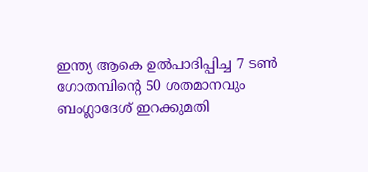ഇന്ത്യ ആകെ ഉൽപാദിപ്പിച്ച 7 ടൺ ഗോതമ്പിന്റെ 50 ശതമാനവും ബംഗ്ലാദേശ് ഇറക്കുമതി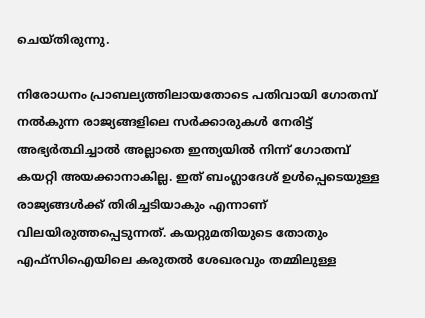ചെയ്തിരുന്നു.

നിരോധനം പ്രാബല്യത്തിലായതോടെ പതിവായി ഗോതമ്പ് നൽകുന്ന രാജ്യങ്ങളിലെ സർക്കാരുകൾ നേരിട്ട് അഭ്യർത്ഥിച്ചാൽ അല്ലാതെ ഇന്ത്യയിൽ നിന്ന് ഗോതമ്പ് കയറ്റി അയക്കാനാകില്ല. ഇത് ബംഗ്ലാദേശ് ഉൾപ്പെടെയുള്ള രാജ്യങ്ങൾക്ക് തിരിച്ചടിയാകും എന്നാണ് വിലയിരുത്തപ്പെടുന്നത്. കയറ്റുമതിയുടെ തോതും എഫ്‍സിഐയിലെ കരുതൽ ശേഖരവും തമ്മിലുള്ള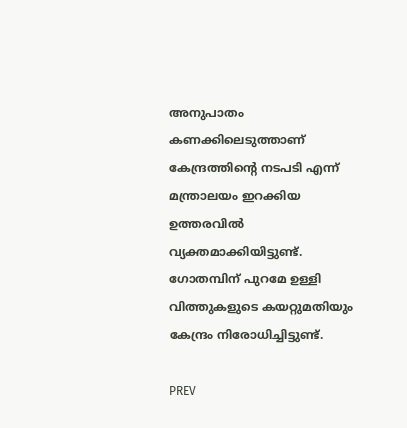അനുപാതം കണക്കിലെടുത്താണ് കേന്ദ്രത്തിന്റെ നടപടി എന്ന് മന്ത്രാലയം ഇറക്കിയ ഉത്തരവിൽ വ്യക്തമാക്കിയിട്ടുണ്ട്. ഗോതമ്പിന് പുറമേ ഉള്ളി വിത്തുകളുടെ കയറ്റുമതിയും കേന്ദ്രം നിരോധിച്ചിട്ടുണ്ട്.

PREV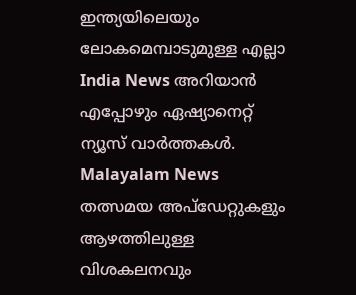ഇന്ത്യയിലെയും ലോകമെമ്പാടുമുള്ള എല്ലാ India News അറിയാൻ എപ്പോഴും ഏഷ്യാനെറ്റ് ന്യൂസ് വാർത്തകൾ. Malayalam News   തത്സമയ അപ്‌ഡേറ്റുകളും ആഴത്തിലുള്ള വിശകലനവും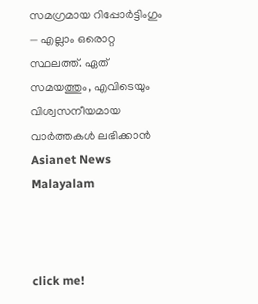സമഗ്രമായ റിപ്പോർട്ടിംഗും — എല്ലാം ഒരൊറ്റ സ്ഥലത്ത്. ഏത് സമയത്തും, എവിടെയും വിശ്വസനീയമായ വാർത്തകൾ ലഭിക്കാൻ Asianet News Malayalam



click me!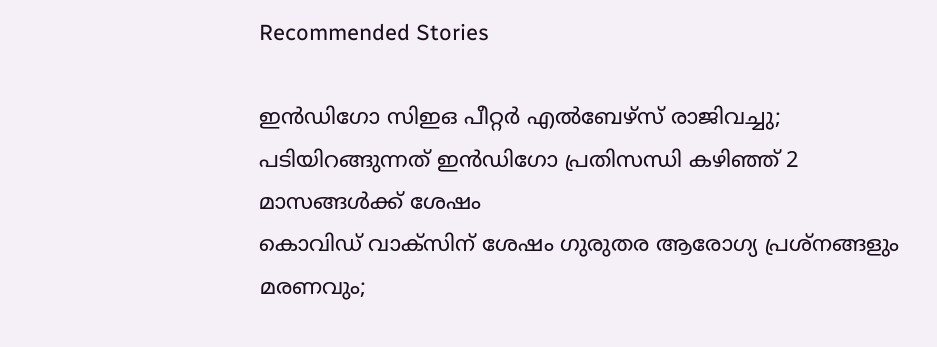Recommended Stories

ഇൻഡിഗോ സിഇഒ പീറ്റർ എൽബേഴ്സ് രാജിവച്ചു; പടിയിറങ്ങുന്നത് ഇൻഡിഗോ പ്രതിസന്ധി കഴിഞ്ഞ് 2 മാസങ്ങൾക്ക് ശേഷം
കൊവിഡ് വാക്സിന് ശേഷം ഗുരുതര ആരോഗ്യ പ്രശ്നങ്ങളും മരണവും;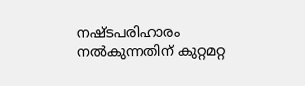നഷ്ടപരിഹാരം നൽകുന്നതിന് കുറ്റമറ്റ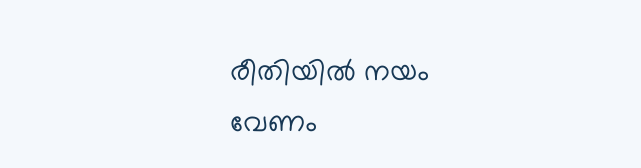രീതിയിൽ നയം വേണം